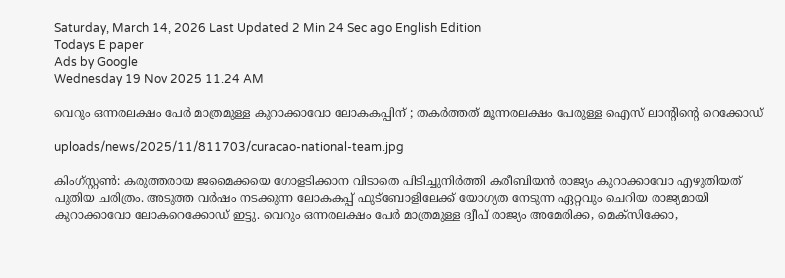Saturday, March 14, 2026 Last Updated 2 Min 24 Sec ago English Edition
Todays E paper
Ads by Google
Wednesday 19 Nov 2025 11.24 AM

വെറും ഒന്നരലക്ഷം പേര്‍ മാത്രമുള്ള കുറാക്കാവോ ലോകകപ്പിന് ; തകര്‍ത്തത് മൂന്നരലക്ഷം പേരുള്ള ഐസ് ലാന്റിന്റെ റെക്കോഡ്

uploads/news/2025/11/811703/curacao-national-team.jpg

കിംഗ്സ്റ്റണ്‍: കരുത്തരായ ജമൈക്കയെ ഗോളടിക്കാന വിടാതെ പിടിച്ചുനിര്‍ത്തി കരീബിയന്‍ രാജ്യം കുറാക്കാവോ എഴുതിയത് പുതിയ ചരിത്രം. അടുത്ത വര്‍ഷം നടക്കുന്ന ലോകകപ്പ് ഫുട്‌ബോളിലേക്ക് യോഗ്യത നേടുന്ന ഏറ്റവും ചെറിയ രാജ്യമായി കുറാക്കാവോ ലോകറെക്കോഡ് ഇട്ടു. വെറും ഒന്നരലക്ഷം പേര്‍ മാത്രമുള്ള ദ്വീപ് രാജ്യം അമേരിക്ക, മെക്‌സിക്കോ,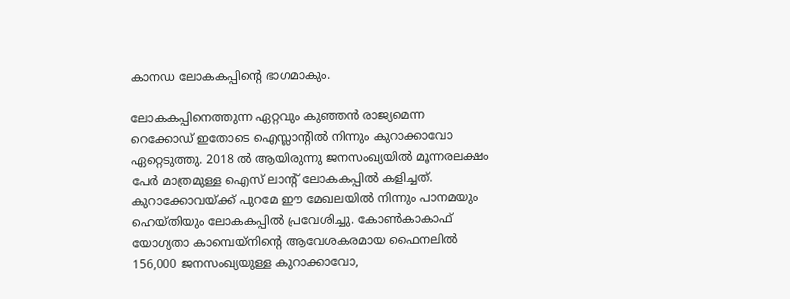കാനഡ ലോകകപ്പിന്റെ ഭാഗമാകും.

ലോകകപ്പിനെത്തുന്ന ഏറ്റവും കുഞ്ഞന്‍ രാജ്യമെന്ന റെക്കോഡ് ഇതോടെ ഐസ്ലാന്റില്‍ നിന്നും കുറാക്കാവോ ഏറ്റെടുത്തു. 2018 ല്‍ ആയിരുന്നു ജനസംഖ്യയില്‍ മൂന്നരലക്ഷം പേര്‍ മാത്രമുള്ള ഐസ് ലാന്റ് ലോകകപ്പില്‍ കളിച്ചത്. കുറാക്കോവയ്ക്ക് പുറമേ ഈ മേഖലയില്‍ നിന്നും പാനമയും ഹെയ്തിയും ലോകകപ്പില്‍ പ്രവേശിച്ചു. കോണ്‍കാകാഫ് യോഗ്യതാ കാമ്പെയ്നിന്റെ ആവേശകരമായ ഫൈനലില്‍ 156,000 ജനസംഖ്യയുള്ള കുറാക്കാവോ,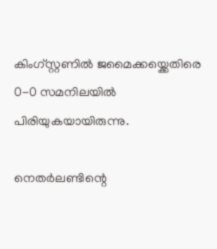കിംഗ്സ്റ്റണില്‍ ജമൈക്കയ്ക്കെതിരെ 0-0 സമനിലയില്‍ പിരിയുകയായിരുന്നു.

നെതര്‍ലണ്ടിന്റെ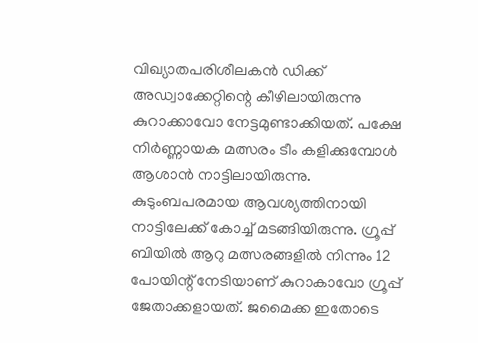വിഖ്യാതപരിശീലകന്‍ ഡിക്ക് അഡ്വാക്കേറ്റിന്റെ കീഴിലായിരുന്നു കുറാക്കാവോ നേട്ടമുണ്ടാക്കിയത്. പക്ഷേ നിര്‍ണ്ണായക മത്സരം ടീം കളിക്കുമ്പോള്‍ ആശാന്‍ നാട്ടിലായിരുന്നു. കുടുംബപരമായ ആവശ്യത്തിനായി നാട്ടിലേക്ക് കോച്ച് മടങ്ങിയിരുന്നു. ഗ്രൂപ്പ് ബിയില്‍ ആറു മത്സരങ്ങളില്‍ നിന്നും 12 പോയിന്റ് നേടിയാണ് കുറാകാവോ ഗ്രൂപ്പ് ജേതാക്കളായത്. ജമൈക്ക ഇതോടെ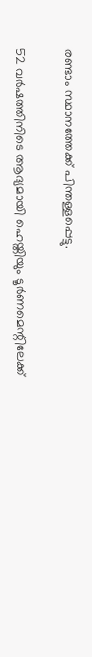രണ്ടാം സ്ഥാനത്തേക്ക് പിന്തള്ളപ്പെട്ടു.

52 വര്‍ഷത്തിനിടെ ആദ്യമായി ഹെയ്തിയും ടൂര്‍ണമെന്റിലേക്ക്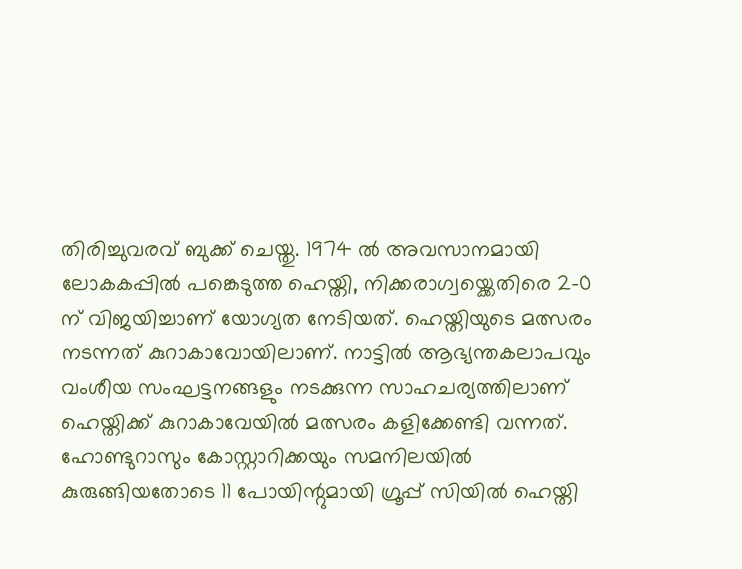തിരിച്ചുവരവ് ബുക്ക് ചെയ്തു. 1974 ല്‍ അവസാനമായി ലോകകപ്പില്‍ പങ്കെടുത്ത ഹെയ്തി, നിക്കരാഗ്വയ്ക്കെതിരെ 2-0 ന് വിജയിച്ചാണ് യോഗ്യത നേടിയത്. ഹെയ്തിയുടെ മത്സരം നടന്നത് കുറാകാവോയിലാണ്. നാട്ടില്‍ ആഭ്യന്തകലാപവും വംശീയ സംഘട്ടനങ്ങളും നടക്കുന്ന സാഹചര്യത്തിലാണ് ഹെയ്തിക്ക് കുറാകാവേയില്‍ മത്സരം കളിക്കേണ്ടി വന്നത്. ഹോണ്ടുറാസും കോസ്റ്റാറിക്കയും സമനിലയില്‍ കുരുങ്ങിയതോടെ 11 പോയിന്റുമായി ഗ്രൂപ്പ് സിയില്‍ ഹെയ്തി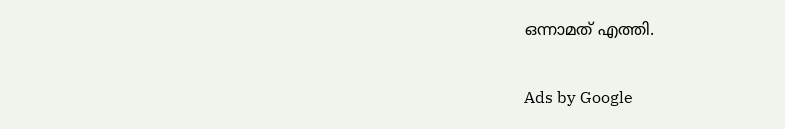ഒന്നാമത് എത്തി.

Ads by Google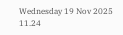Wednesday 19 Nov 2025 11.24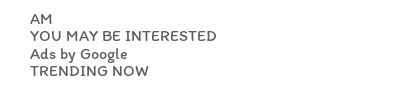AM
YOU MAY BE INTERESTED
Ads by Google
TRENDING NOW